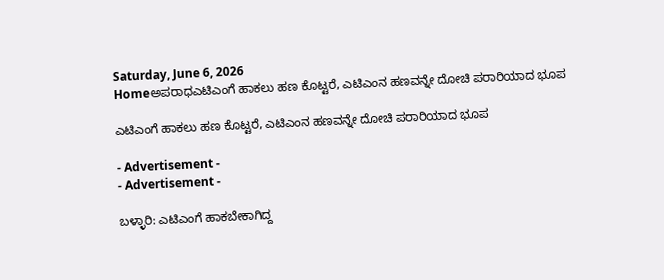Saturday, June 6, 2026
Homeಅಪರಾಧಎಟಿಎಂಗೆ ಹಾಕಲು ಹಣ ಕೊಟ್ಟರೆ, ಎಟಿಎಂನ ಹಣವನ್ನೇ ದೋಚಿ ಪರಾರಿಯಾದ ಭೂಪ

ಎಟಿಎಂಗೆ ಹಾಕಲು ಹಣ ಕೊಟ್ಟರೆ, ಎಟಿಎಂನ ಹಣವನ್ನೇ ದೋಚಿ ಪರಾರಿಯಾದ ಭೂಪ

- Advertisement -
- Advertisement -

ಬಳ್ಳಾರಿ: ಎಟಿಎಂಗೆ ಹಾಕಬೇಕಾಗಿದ್ದ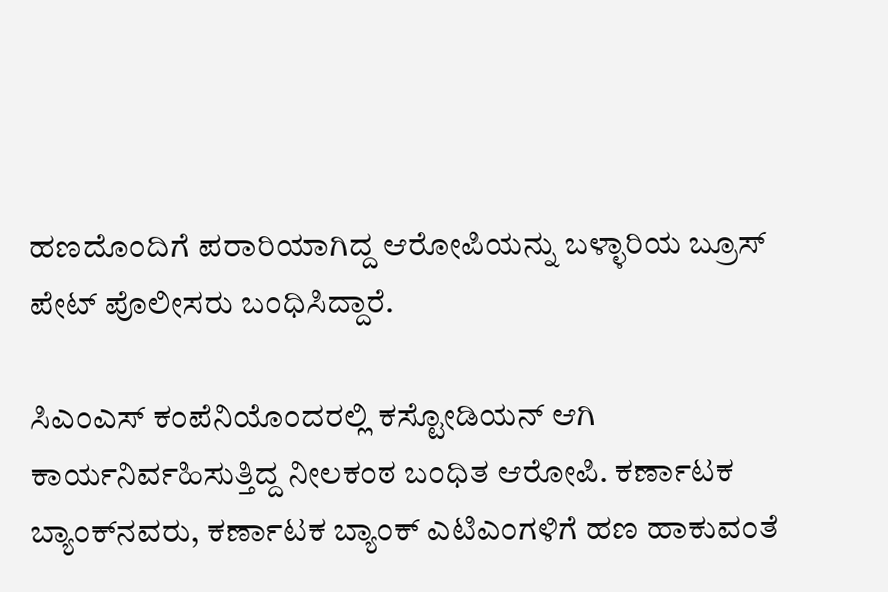ಹಣದೊಂದಿಗೆ ಪರಾರಿಯಾಗಿದ್ದ ಆರೋಪಿಯನ್ನು ಬಳ್ಳಾರಿಯ ಬ್ರೂಸ್ ಪೇಟ್ ಪೊಲೀಸರು ಬಂಧಿಸಿದ್ದಾರೆ.

ಸಿಎಂಎಸ್ ಕಂಪೆನಿಯೊಂದರಲ್ಲಿ ಕಸ್ಟೋಡಿಯನ್ ಆಗಿ ಕಾರ್ಯನಿರ್ವಹಿಸುತ್ತಿದ್ದ ನೀಲಕಂಠ ಬಂಧಿತ ಆರೋಪಿ. ಕರ್ಣಾಟಕ ಬ್ಯಾಂಕ್‍ನವರು, ಕರ್ಣಾಟಕ ಬ್ಯಾಂಕ್ ಎಟಿಎಂಗಳಿಗೆ ಹಣ ಹಾಕುವಂತೆ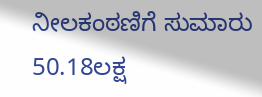ನೀಲಕಂಠಣಿಗೆ ಸುಮಾರು 50.18ಲಕ್ಷ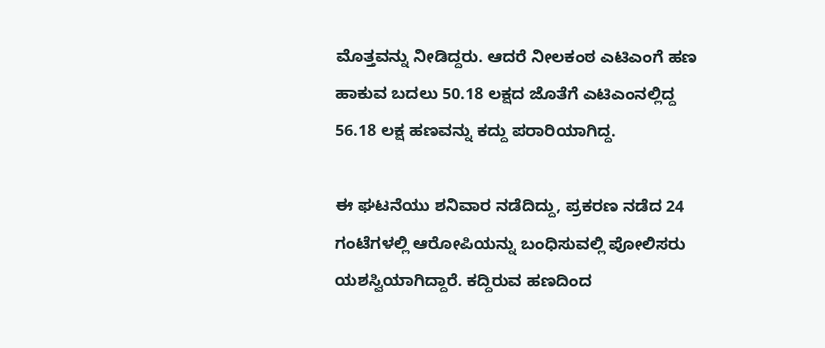ಮೊತ್ತವನ್ನು ನೀಡಿದ್ದರು. ಆದರೆ ನೀಲಕಂಠ ಎಟಿಎಂಗೆ ಹಣ ಹಾಕುವ ಬದಲು 50.18 ಲಕ್ಷದ ಜೊತೆಗೆ ಎಟಿಎಂನಲ್ಲಿದ್ದ 56.18 ಲಕ್ಷ ಹಣವನ್ನು ಕದ್ದು ಪರಾರಿಯಾಗಿದ್ದ.

ಈ ಘಟನೆಯು ಶನಿವಾರ ನಡೆದಿದ್ದು, ಪ್ರಕರಣ ನಡೆದ 24 ಗಂಟೆಗಳಲ್ಲಿ ಆರೋಪಿಯನ್ನು ಬಂಧಿಸುವಲ್ಲಿ ಪೋಲಿಸರು ಯಶಸ್ವಿಯಾಗಿದ್ದಾರೆ. ಕದ್ದಿರುವ ಹಣದಿಂದ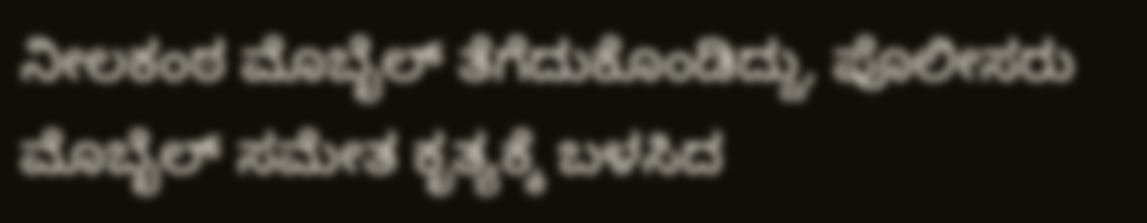ನೀಲಕಂಠ ಮೊಬೈಲ್ ತೆಗೆದುಕೊಂಡಿದ್ದು, ಪೊಲೀಸರು ಮೊಬೈಲ್ ಸಮೇತ ಕೃತ್ಯಕ್ಕೆ ಬಳಸಿದ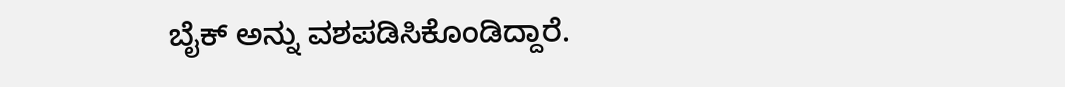ಬೈಕ್ ಅನ್ನು ವಶಪಡಿಸಿಕೊಂಡಿದ್ದಾರೆ.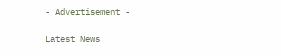- Advertisement -

Latest News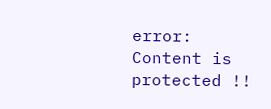error: Content is protected !!